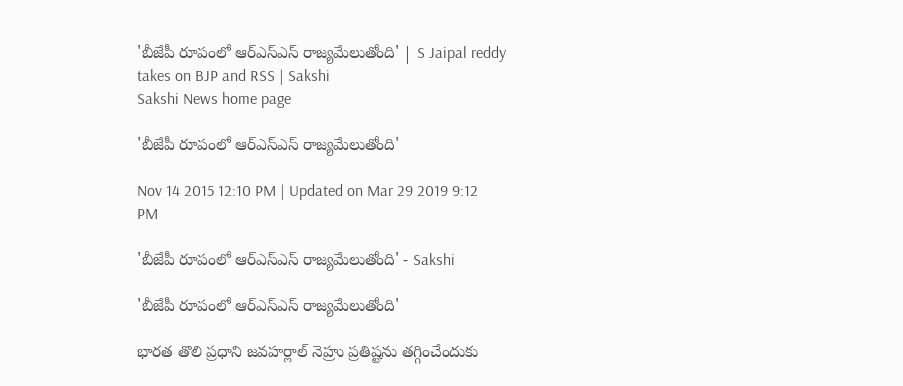'బీజేపీ రూపంలో ఆర్ఎస్ఎస్ రాజ్యమేలుతోంది' | S Jaipal reddy takes on BJP and RSS | Sakshi
Sakshi News home page

'బీజేపీ రూపంలో ఆర్ఎస్ఎస్ రాజ్యమేలుతోంది'

Nov 14 2015 12:10 PM | Updated on Mar 29 2019 9:12 PM

'బీజేపీ రూపంలో ఆర్ఎస్ఎస్ రాజ్యమేలుతోంది' - Sakshi

'బీజేపీ రూపంలో ఆర్ఎస్ఎస్ రాజ్యమేలుతోంది'

భారత తొలి ప్రధాని జవహర్లాల్ నెహ్రు ప్రతిష్టను తగ్గించేందుకు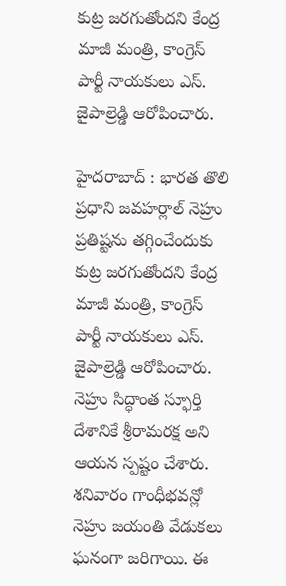కుట్ర జరగుతోందని కేంద్ర మాజీ మంత్రి, కాంగ్రెస్ పార్టీ నాయకులు ఎస్. జైపాల్రెడ్డి ఆరోపించారు.

హైదరాబాద్ : భారత తొలి ప్రధాని జవహర్లాల్ నెహ్రు ప్రతిష్టను తగ్గించేందుకు కుట్ర జరగుతోందని కేంద్ర మాజీ మంత్రి, కాంగ్రెస్ పార్టీ నాయకులు ఎస్. జైపాల్రెడ్డి ఆరోపించారు. నెహ్రు సిద్ధాంత స్ఫూర్తి దేశానికే శ్రీరామరక్ష అని ఆయన స్పష్టం చేశారు. శనివారం గాంధీభవన్లో నెహ్రు జయంతి వేడుకలు ఘనంగా జరిగాయి. ఈ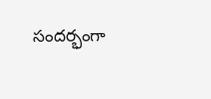సందర్భంగా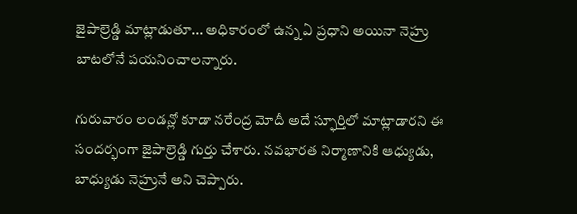జైపాల్రెడ్డి మాట్లాడుతూ... అధికారంలో ఉన్న ఏ ప్రధాని అయినా నెహ్రు బాటలోనే పయనించాలన్నారు.

గురువారం లండన్లో కూడా నరేంద్ర మోదీ అదే స్ఫూర్తిలో మాట్లాడారని ఈ సందర్భంగా జైపాల్రెడ్డి గుర్తు చేశారు. నవభారత నిర్మాణానికి ఆధ్యుడు, బాధ్యుడు నెహ్రునే అని చెప్పారు.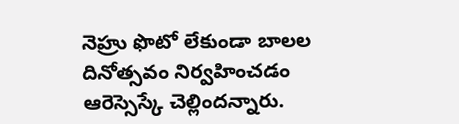నెహ్రు ఫొటో లేకుండా బాలల దినోత్సవం నిర్వహించడం ఆరెస్సెస్కే చెల్లిందన్నారు.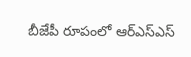బీజేపీ రూపంలో ఆర్ఎస్ఎస్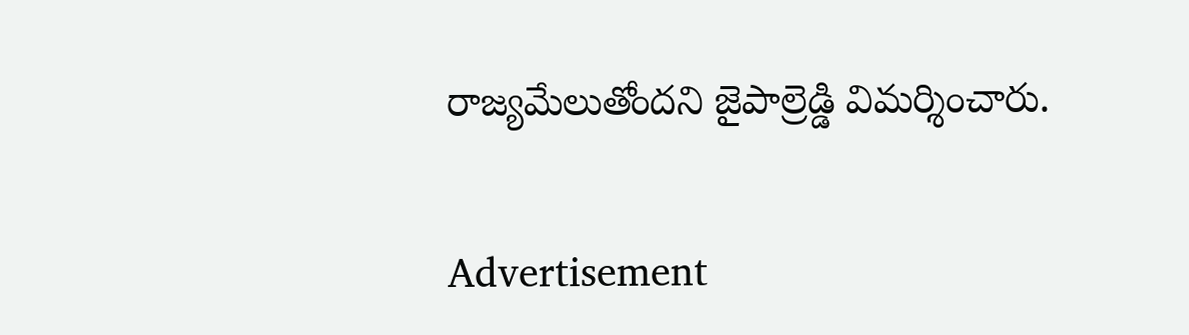రాజ్యమేలుతోందని జైపాల్రెడ్డి విమర్శించారు.


Advertisement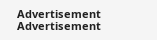Advertisement
Advertisement